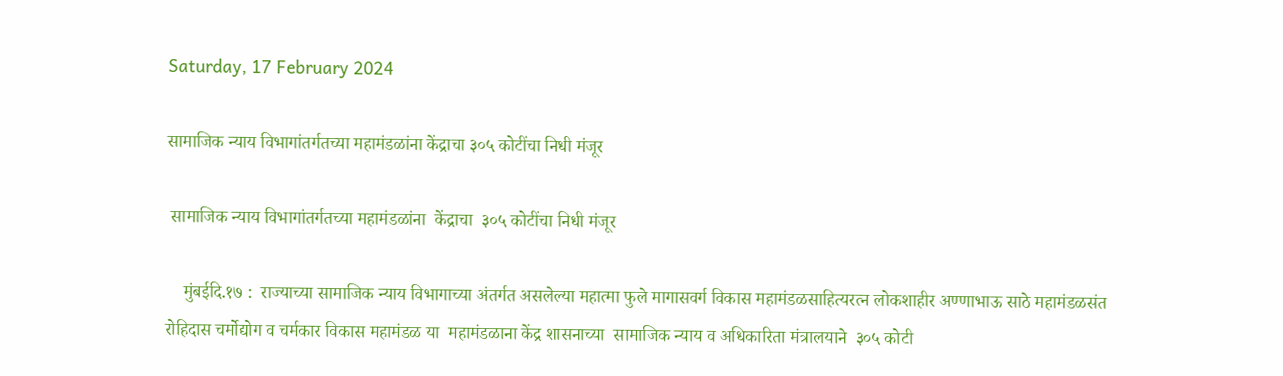Saturday, 17 February 2024

सामाजिक न्याय विभागांतर्गतच्या महामंडळांना केंद्राचा ३०५ कोटींचा निधी मंजूर

 सामाजिक न्याय विभागांतर्गतच्या महामंडळांना  केंद्राचा  ३०५ कोटींचा निधी मंजूर

    मुंबई‍‍दि.१७ :  राज्याच्या सामाजिक न्याय विभागाच्या अंतर्गत असलेल्या महात्मा फुले मागासवर्ग विकास महामंडळसाहित्यरत्न लोकशाहीर अण्णाभाऊ साठे महामंडळसंत रोहिदास चर्मोद्योग व चर्मकार विकास महामंडळ या  महामंडळाना केंद्र शासनाच्या  सामाजिक न्याय व अधिकारिता मंत्रालयाने  ३०५ कोटी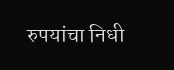रुपयांचा निधी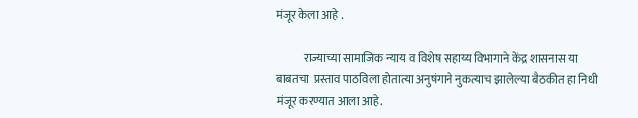मंजूर केला आहे .

            राज्याच्या सामाजिक न्याय व विशेष सहाय्य विभागाने केंद्र शासनास या बाबतचा  प्रस्ताव पाठविला होतात्या अनुषंगाने नुकत्याच झालेल्या बैठकीत हा निधी मंजूर करण्यात आला आहे.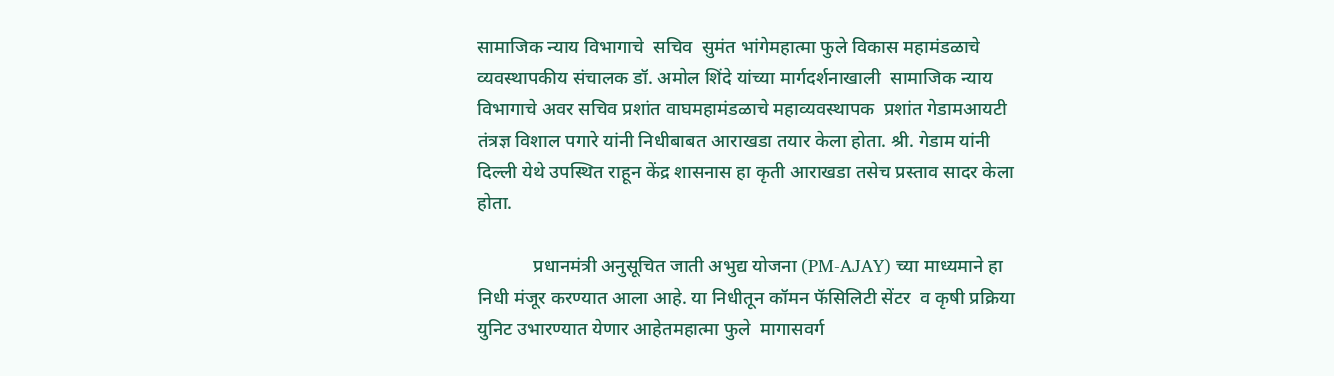सामाजिक न्याय विभागाचे  सचिव  सुमंत भांगेमहात्मा फुले विकास महामंडळाचे  व्यवस्थापकीय संचालक डॉ. अमोल शिंदे यांच्या मार्गदर्शनाखाली  सामाजिक न्याय विभागाचे अवर सचिव प्रशांत वाघमहामंडळाचे महाव्यवस्थापक  प्रशांत गेडामआयटी तंत्रज्ञ विशाल पगारे यांनी निधीबाबत आराखडा तयार केला होता. श्री. गेडाम यांनी  दिल्ली येथे उपस्थित राहून केंद्र शासनास हा कृती आराखडा तसेच प्रस्ताव सादर केला होता.

            प्रधानमंत्री अनुसूचित जाती अभुद्य योजना (PM-AJAY) च्या माध्यमाने हा निधी मंजूर करण्यात आला आहे. या निधीतून कॉमन फॅसिलिटी सेंटर  व कृषी प्रक्रिया युनिट उभारण्यात येणार आहेतमहात्मा फुले  मागासवर्ग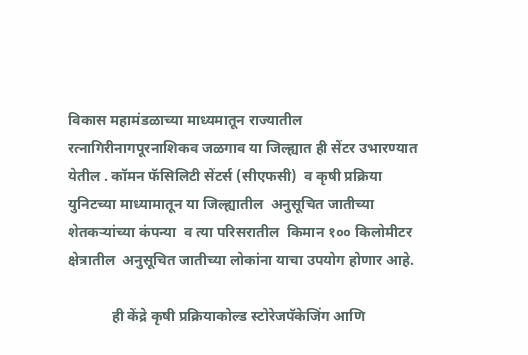विकास महामंडळाच्या माध्यमातून राज्यातील रत्नागिरीनागपूरनाशिकव जळगाव या जिल्ह्यात ही सेंटर उभारण्यात येतील . कॉमन फॅसिलिटी सेंटर्स (सीएफसी)  व कृषी प्रक्रिया युनिटच्या माध्यामातून या जिल्ह्यातील  अनुसूचित जातीच्या  शेतकऱ्यांच्या कंपन्या  व त्या परिसरातील  किमान १०० किलोमीटर क्षेत्रातील  अनुसूचित जातीच्या लोकांना याचा उपयोग होणार आहे.

            ही केंद्रे कृषी प्रक्रियाकोल्ड स्टोरेजपॅकेजिंग आणि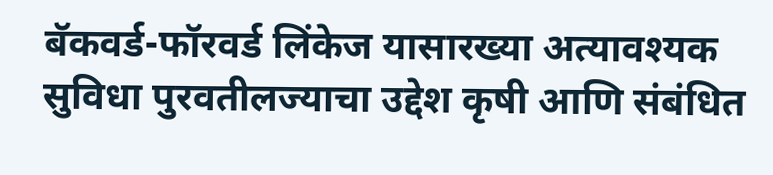बॅकवर्ड-फॉरवर्ड लिंकेज यासारख्या अत्यावश्यक सुविधा पुरवतीलज्याचा उद्देश कृषी आणि संबंधित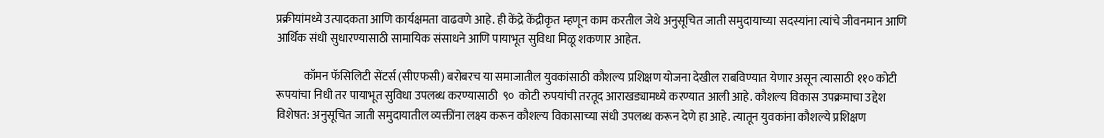प्रक्रीयांमध्ये उत्पादकता आणि कार्यक्षमता वाढवणे आहे. ही केंद्रे केंद्रीकृत म्हणून काम करतील जेथे अनुसूचित जाती समुदायाच्या सदस्यांना त्यांचे जीवनमान आणि आर्थिक संधी सुधारण्यासाठी सामायिक संसाधने आणि पायाभूत सुविधा मिळू शकणार आहेत.

            कॉमन फॅसिलिटी सेंटर्स (सीएफसी) बरोबरच या समाजातील युवकांसाठी कौशल्य प्रशिक्षण योजना देखील राबविण्यात येणार असून त्यासाठी ११० कोटी रूपयांचा निधी तर पायाभूत सुविधा उपलब्ध करण्यासाठी  ९०  कोटी रुपयांची तरतूद आराखड्यामध्ये करण्यात आली आहे. कौशल्य विकास उपक्रमाचा उद्देश विशेषत: अनुसूचित जाती समुदायातील व्यक्तींना लक्ष्य करून कौशल्य विकासाच्या संधी उपलब्ध करून देणे हा आहे. त्यातून युवकांना कौशल्ये प्रशिक्षण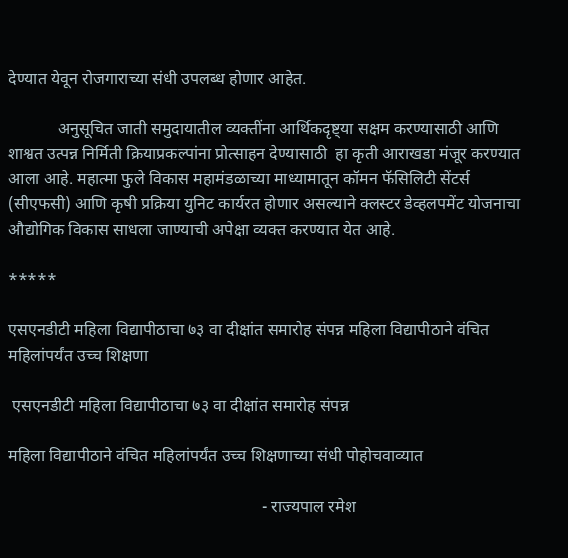देण्यात येवून रोजगाराच्या संधी उपलब्ध होणार आहेत.

            अनुसूचित जाती समुदायातील व्यक्तींना आर्थिकदृष्ट्या सक्षम करण्यासाठी आणि शाश्वत उत्पन्न निर्मिती क्रियाप्रकल्पांना प्रोत्साहन देण्यासाठी  हा कृती आराखडा मंजूर करण्यात आला आहे. महात्मा फुले विकास महामंडळाच्या माध्यामातून कॉमन फॅसिलिटी सेंटर्स (सीएफसी) आणि कृषी प्रक्रिया युनिट कार्यरत होणार असल्याने क्लस्टर डेव्हलपमेंट योजनाचा  औद्योगिक विकास साधला जाण्याची अपेक्षा व्यक्त करण्यात येत आहे.

*****

एसएनडीटी महिला विद्यापीठाचा ७३ वा दीक्षांत समारोह संपन्न महिला विद्यापीठाने वंचित महिलांपर्यंत उच्च शिक्षणा

 एसएनडीटी महिला विद्यापीठाचा ७३ वा दीक्षांत समारोह संपन्न

महिला विद्यापीठाने वंचित महिलांपर्यंत उच्च शिक्षणाच्या संधी पोहोचवाव्यात

                                                             - राज्यपाल रमेश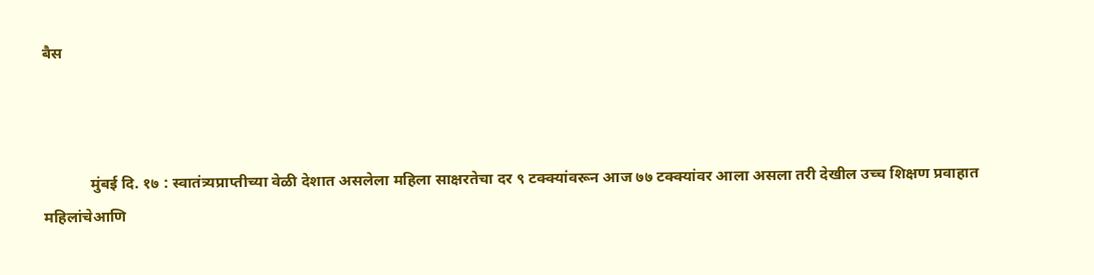बैस



            मुंबई दि. १७ : स्वातंत्र्यप्राप्तीच्या वेळी देशात असलेला महिला साक्षरतेचा दर ९ टक्क्यांवरून आज ७७ टक्क्यांवर आला असला तरी देखील उच्च शिक्षण प्रवाहात महिलांचेआणि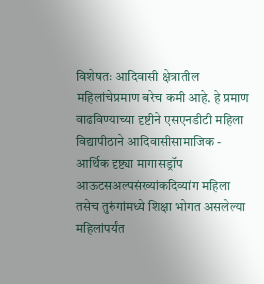विशेषतः आदिवासी क्षेत्रातील महिलांचेप्रमाण बरेच कमी आहे. हे प्रमाण वाढविण्याच्या दृष्टीने एसएनडीटी महिला विद्यापीठाने आदिवासीसामाजिक - आर्थिक दृष्ट्या मागासड्रॉप आऊटसअल्पसंख्यांकदिव्यांग महिला तसेच तुरुंगांमध्ये शिक्षा भोगत असलेल्या महिलांपर्यंत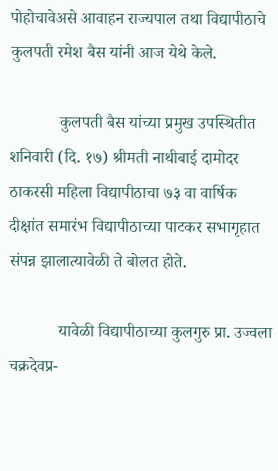पोहोचावेअसे आवाहन राज्यपाल तथा विद्यापीठाचे कुलपती रमेश बैस यांनी आज येथे केले.

            कुलपती बैस यांच्या प्रमुख उपस्थितीत शनिवारी (दि. १७) श्रीमती नाथीबाई दामोदर ठाकरसी महिला विद्यापीठाचा ७३ वा वार्षिक दीक्षांत समारंभ विद्यापीठाच्या पाटकर सभागृहात संपन्न झालात्यावेळी ते बोलत होते.

            यावेळी विद्यापीठाच्या कुलगुरु प्रा. उज्वला चक्रदेवप्र-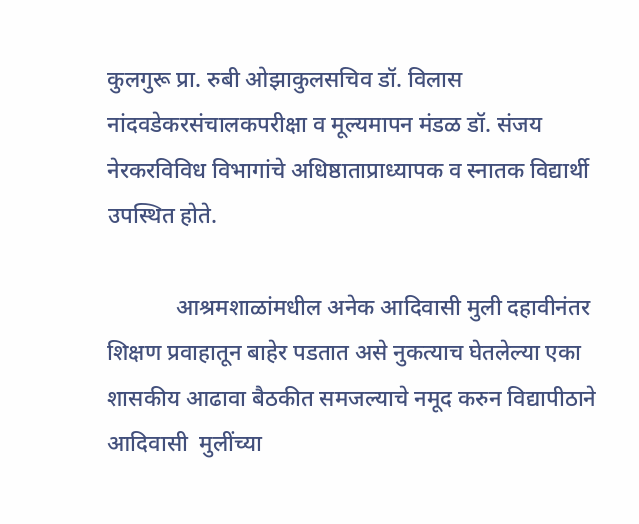कुलगुरू प्रा. रुबी ओझाकुलसचिव डॉ. विलास नांदवडेकरसंचालकपरीक्षा व मूल्यमापन मंडळ डॉ. संजय नेरकरविविध विभागांचे अधिष्ठाताप्राध्यापक व स्नातक विद्यार्थी उपस्थित होते.

            आश्रमशाळांमधील अनेक आदिवासी मुली दहावीनंतर शिक्षण प्रवाहातून बाहेर पडतात असे नुकत्याच घेतलेल्या एका शासकीय आढावा बैठकीत समजल्याचे नमूद करुन विद्यापीठाने आदिवासी  मुलींच्या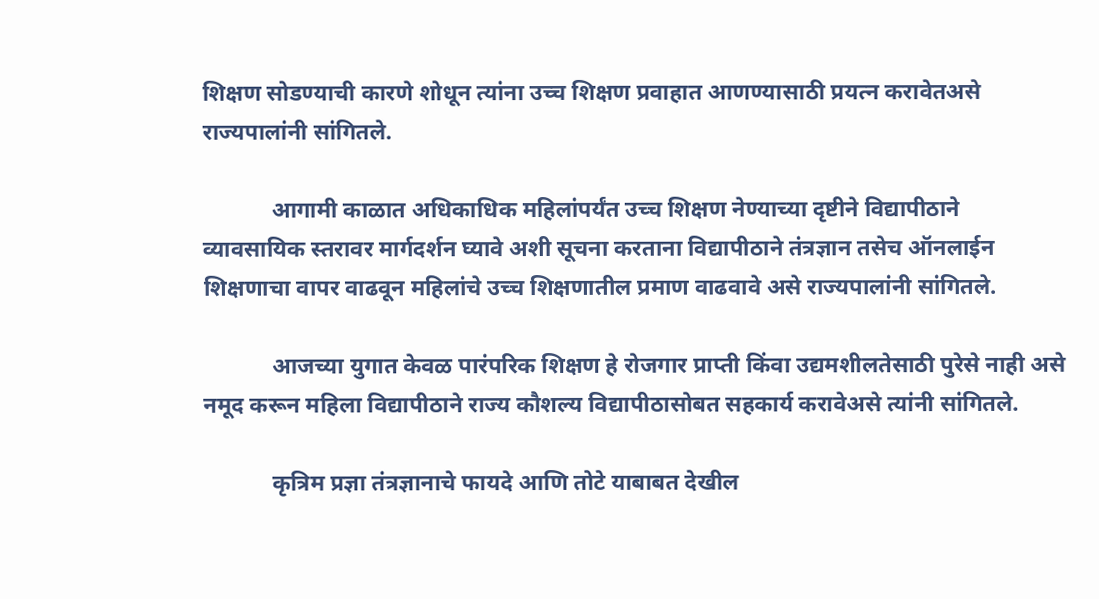शिक्षण सोडण्याची कारणे शोधून त्यांना उच्च शिक्षण प्रवाहात आणण्यासाठी प्रयत्न करावेतअसे राज्यपालांनी सांगितले.

            आगामी काळात अधिकाधिक महिलांपर्यंत उच्च शिक्षण नेण्याच्या दृष्टीने विद्यापीठाने व्यावसायिक स्तरावर मार्गदर्शन घ्यावे अशी सूचना करताना विद्यापीठाने तंत्रज्ञान तसेच ऑनलाईन शिक्षणाचा वापर वाढवून महिलांचे उच्च शिक्षणातील प्रमाण वाढवावे असे राज्यपालांनी सांगितले.

            आजच्या युगात केवळ पारंपरिक शिक्षण हे रोजगार प्राप्ती किंवा उद्यमशीलतेसाठी पुरेसे नाही असे नमूद करून महिला विद्यापीठाने राज्य कौशल्य विद्यापीठासोबत सहकार्य करावेअसे त्यांनी सांगितले.

            कृत्रिम प्रज्ञा तंत्रज्ञानाचे फायदे आणि तोटे याबाबत देखील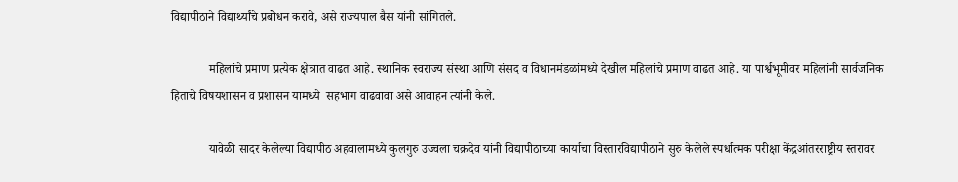विद्यापीठाने विद्यार्थ्यांचे प्रबोधन करावे, असे राज्यपाल बैस यांनी सांगितले.

            महिलांचे प्रमाण प्रत्येक क्षेत्रात वाढत आहे. स्थानिक स्वराज्य संस्था आणि संसद व विधानमंडळांमध्ये देखील महिलांचे प्रमाण वाढत आहे. या पार्श्वभूमीवर महिलांनी सार्वजनिक हिताचे विषयशासन व प्रशासन यामध्ये  सहभाग वाढवावा असे आवाहन त्यांनी केले.

            यावेळी सादर केलेल्या विद्यापीठ अहवालामध्ये कुलगुरु उज्वला चक्रदेव यांनी विद्यापीठाच्या कार्याचा विस्तारविद्यापीठाने सुरु केलेले स्पर्धात्मक परीक्षा केंद्रआंतरराष्ट्रीय स्तरावर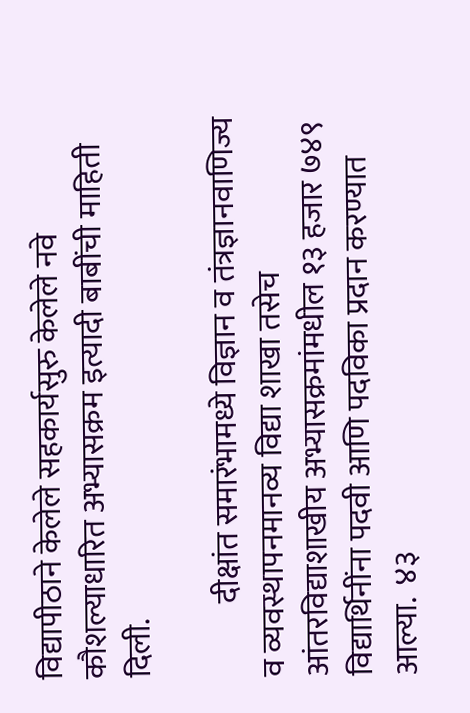विद्यापीठाने केलेले सहकार्यसुरु केलेले नवे कौशल्याधारित अभ्यासक्रम इत्यादी बाबींची माहिती दिली.

            दीक्षांत समारंभामध्ये विज्ञान व तंत्रज्ञानवाणिज्य व व्यवस्थापनमानव्य विद्या शाखा तसेच आंतरविद्याशाखीय अभ्यासक्रमांमधील १३ हजार ७४९ विद्यार्थिनींना पदवी आणि पदविका प्रदान करण्यात आल्या.  ४३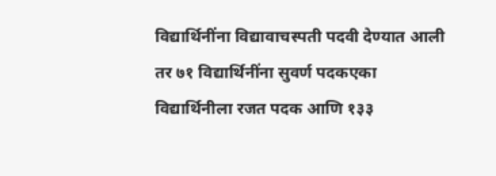विद्यार्थिनींना विद्यावाचस्पती पदवी देण्यात आली तर ७१ विद्यार्थिनींना सुवर्ण पदकएका विद्यार्थिनीला रजत पदक आणि १३३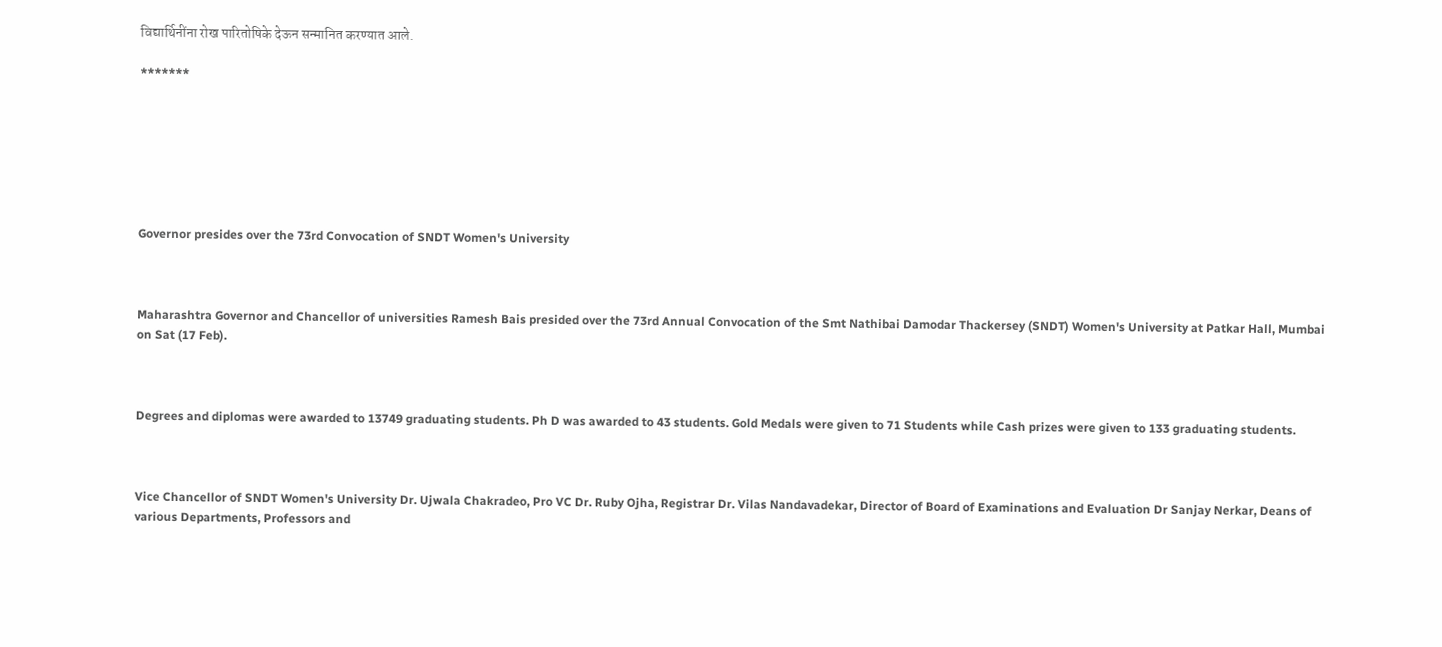विद्यार्थिनींना रोख पारितोषिके देऊन सन्मानित करण्यात आले.

*******







Governor presides over the 73rd Convocation of SNDT Women's University



Maharashtra Governor and Chancellor of universities Ramesh Bais presided over the 73rd Annual Convocation of the Smt Nathibai Damodar Thackersey (SNDT) Women's University at Patkar Hall, Mumbai on Sat (17 Feb).



Degrees and diplomas were awarded to 13749 graduating students. Ph D was awarded to 43 students. Gold Medals were given to 71 Students while Cash prizes were given to 133 graduating students.



Vice Chancellor of SNDT Women's University Dr. Ujwala Chakradeo, Pro VC Dr. Ruby Ojha, Registrar Dr. Vilas Nandavadekar, Director of Board of Examinations and Evaluation Dr Sanjay Nerkar, Deans of various Departments, Professors and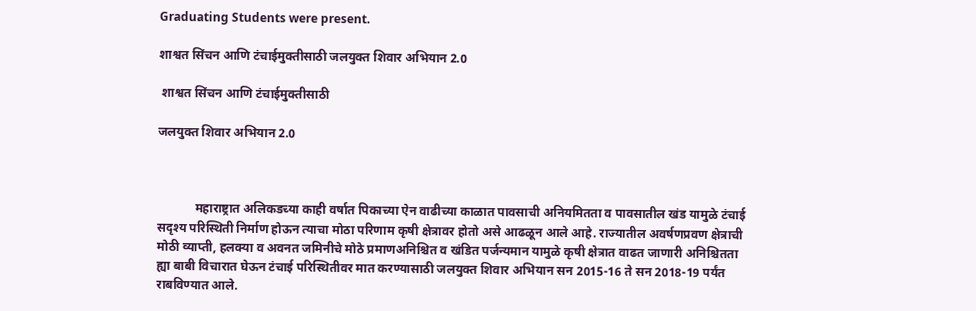Graduating Students were present.

शाश्वत सिंचन आणि टंचाईमुक्तीसाठी जलयुक्त शिवार अभियान 2.0

 शाश्वत सिंचन आणि टंचाईमुक्तीसाठी

जलयुक्त शिवार अभियान 2.0



            महाराष्ट्रात अलिकडच्या काही वर्षात पिकाच्या ऐन वाढीच्या काळात पावसाची अनियमितता व पावसातील खंड यामुळे टंचाई सदृश्य परिस्थिती निर्माण होऊन त्याचा मोठा परिणाम कृषी क्षेत्रावर होतो असे आढळून आले आहे. राज्यातील अवर्षणप्रवण क्षेत्राची मोठी व्याप्ती, हलक्या व अवनत जमिनीचे मोठे प्रमाणअनिश्चित व खंडित पर्जन्यमान यामुळे कृषी क्षेत्रात वाढत जाणारी अनिश्चितता ह्या बाबी विचारात घेऊन टंचाई परिस्थितीवर मात करण्यासाठी जलयुक्त शिवार अभियान सन 2015-16 ते सन 2018-19 पर्यंत राबविण्यात आले‌.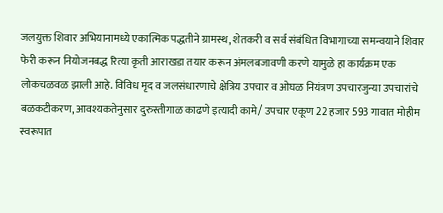जलयुक्त शिवार अभियानामध्ये एकात्मिक पद्धतीने ग्रामस्थ, शेतकरी व सर्व संबंधित विभागाच्या समन्वयाने शिवार फेरी करून नियोजनबद्ध रित्या कृती आराखडा तयार करून अंमलबजावणी करणे यामुळे हा कार्यक्रम एक लोकचळवळ झाली आहे. विविध मृद व जलसंधारणाचे क्षेत्रिय उपचार व ओघळ नियंत्रण उपचारजुन्या उपचारांचे बळकटीकरण, आवश्यकतेनुसार दुरुस्तीगाळ काढणे इत्यादी कामे/ उपचार एकूण 22 हजार 593 गावात मोहीम स्वरूपात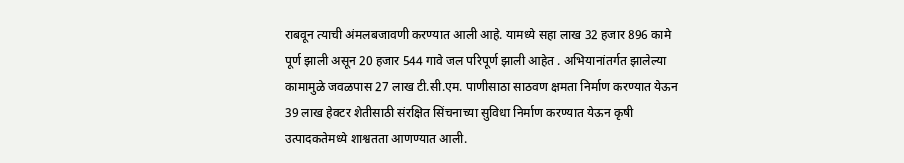राबवून त्याची अंमलबजावणी करण्यात आली आहे. यामध्ये सहा लाख 32 हजार 896 कामे पूर्ण झाली असून 20 हजार 544 गावे जल परिपूर्ण झाली आहेत . अभियानांतर्गत झालेल्या कामामुळे जवळपास 27 लाख टी.सी.एम. पाणीसाठा साठवण क्षमता निर्माण करण्यात येऊन 39 लाख हेक्टर शेतीसाठी संरक्षित सिंचनाच्या सुविधा निर्माण करण्यात येऊन कृषी उत्पादकतेमध्ये शाश्वतता आणण्यात आली.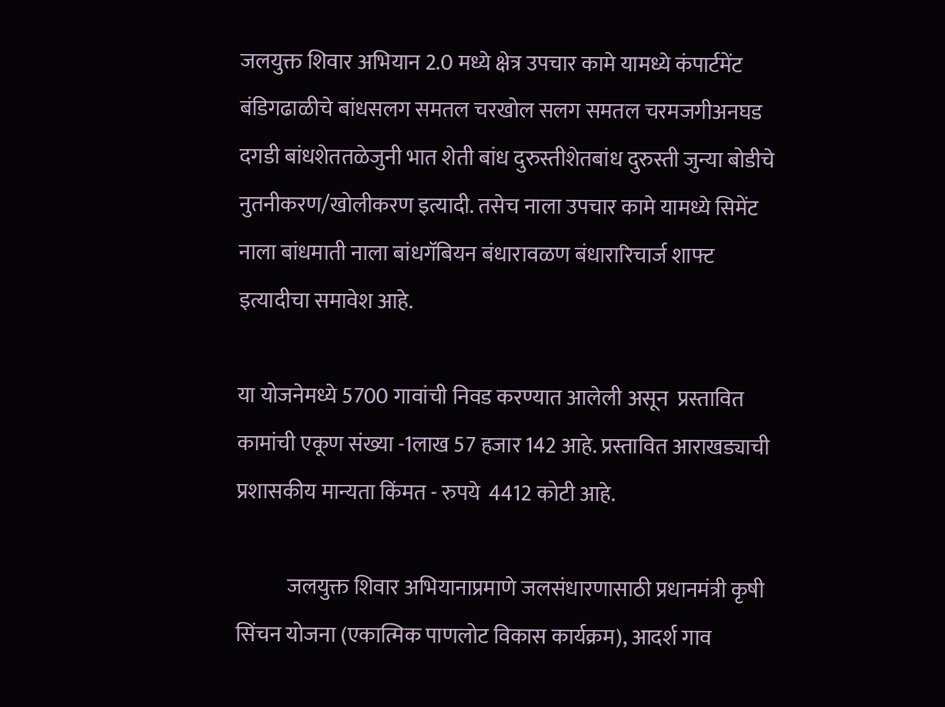जलयुक्त शिवार अभियान 2.0 मध्ये क्षेत्र उपचार कामे यामध्ये कंपार्टमेंट बंडिगढाळीचे बांधसलग समतल चरखोल सलग समतल चरमजगीअनघड दगडी बांधशेततळेजुनी भात शेती बांध दुरुस्तीशेतबांध दुरुस्ती जुन्या बोडीचे नुतनीकरण/खोलीकरण इत्यादी. तसेच नाला उपचार कामे यामध्ये सिमेंट नाला बांधमाती नाला बांधगॅबियन बंधारावळण बंधारारिचार्ज शाफ्ट इत्यादीचा समावेश आहे.

या योजनेमध्ये 5700 गावांची निवड करण्यात आलेली असून  प्रस्तावित कामांची एकूण संख्या -1लाख 57 हजार 142 आहे. प्रस्तावित आराखड्याची प्रशासकीय मान्यता किंमत - रुपये  4412 कोटी आहे.

            जलयुक्त शिवार अभियानाप्रमाणे जलसंधारणासाठी प्रधानमंत्री कृषी सिंचन योजना (एकात्मिक पाणलोट विकास कार्यक्रम), आदर्श गाव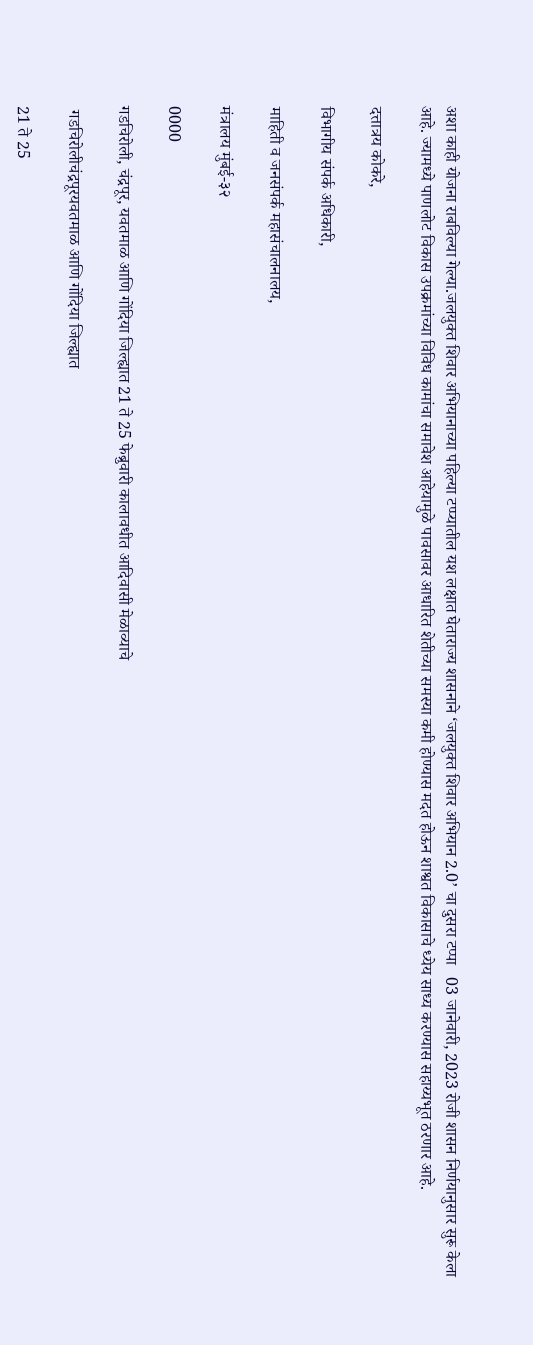अशा काही योजना राबविल्या गेल्या.जलयुक्त शिवार अभियानाच्या पहिल्या टप्प्यातील यश लक्षात घेताराज्य शासनाने ‘जलयुक्त शिवार अभियान 2.0’ चा दुसरा टप्पा   03 जानेवारी, 2023 रोजी शासन निर्णयानुसार सुरू केला आहे. ज्यामध्ये पाणलोट विकास उपक्रमांच्या विविध कामांचा समावेश आहेयामुळे पावसावर आधारित शेतीच्या समस्या कमी होण्यास मदत होऊन शाश्वत विकासाचे ध्येय साध्य करण्यास सहाय्यभूत ठरणार आहे.

दत्तात्रय कोकरे,

विभागीय संपर्क अधिकारी,

माहिती व जनसंपर्क महासंचालनालय,

मंत्रालय मुंबई-३२

0000

गडचिरोली, चंद्रपूर, यवतमाळ आणि गोंदिया जिल्ह्यात 21 ते 25 फेब्रुवारी कालावधीत आदिवासी मेळाव्याचे

 गडचिरोलीचंद्रपूरयवतमाळ आणि गोंदिया जिल्ह्यात

21 ते 25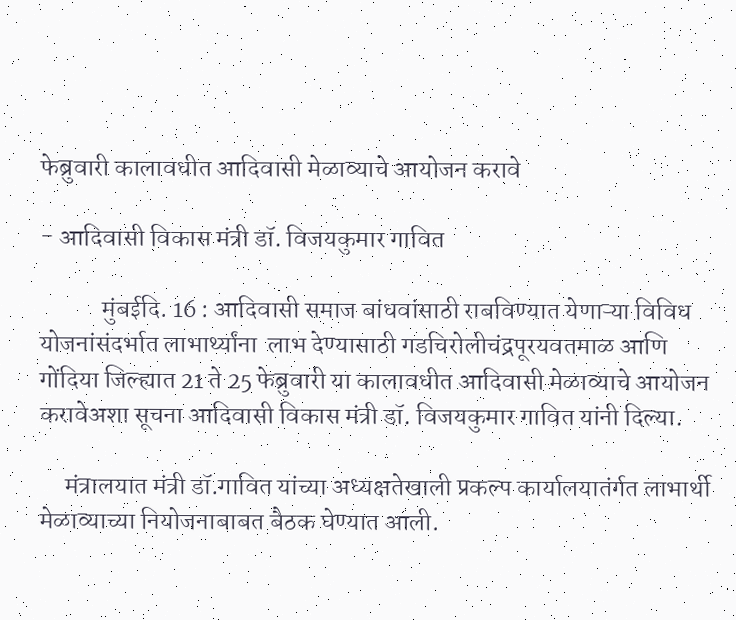फेब्रुवारी कालावधीत आदिवासी मेळाव्याचे आयोजन करावे

- आदिवासी विकास मंत्री डॉ. विजयकुमार गावित

            मुंबई‍‍दि. 16 : आदिवासी समाज बांधवांसाठी राबविण्यात येणाऱ्या विविध योजनांसंदर्भात लाभार्थ्यांना  लाभ देण्यासाठी गडचिरोलीचंद्रपूरयवतमाळ आणि गोंदिया जिल्ह्यात 21 ते 25 फेब्रुवारी या कालावधीत आदिवासी मेळाव्याचे आयोजन करावेअशा सूचना आदिवासी विकास मंत्री डॉ. विजयकुमार गावित यांनी दिल्या.

     मंत्रालयात मंत्री डॉ.गावित यांच्या अध्यक्षतेखाली प्रकल्प कार्यालयातंर्गत लाभार्थी मेळाव्याच्या नियोजनाबाबत बैठक घेण्यात आली.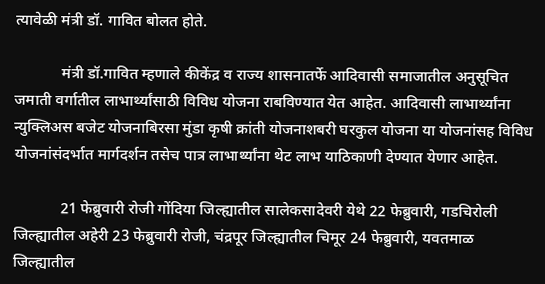त्यावेळी मंत्री डॉ. गावित बोलत होते.

            मंत्री डॉ.गावित म्हणाले कीकेंद्र व राज्य शासनातर्फे आदिवासी समाजातील अनुसूचित जमाती वर्गातील लाभार्थ्यांसाठी विविध योजना राबविण्यात येत आहेत. आदिवासी लाभार्थ्यांना न्युक्लिअस बजेट योजनाबिरसा मुंडा कृषी क्रांती योजनाशबरी घरकुल योजना या योजनांसह विविध योजनांसंदर्भात मार्गदर्शन तसेच पात्र लाभार्थ्यांना थेट लाभ याठिकाणी देण्यात येणार आहेत.

            21 फेब्रुवारी रोजी गोंदिया जिल्ह्यातील सालेकसादेवरी येथे 22 फेब्रुवारी, गडचिरोली जिल्ह्यातील अहेरी 23 फेब्रुवारी रोजी, चंद्रपूर जिल्ह्यातील चिमूर 24 फेब्रुवारी, यवतमाळ जिल्ह्यातील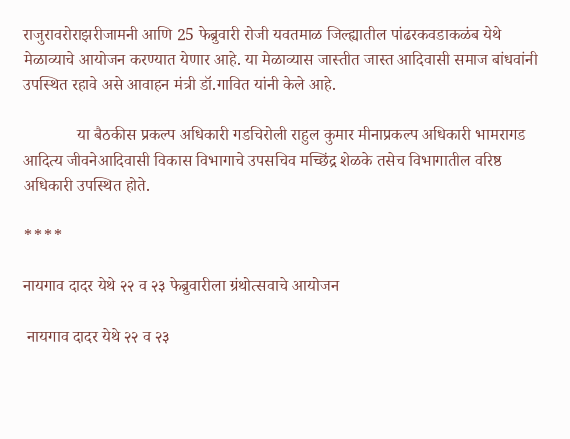राजुरावरोराझरीजामनी आणि 25 फेब्रुवारी रोजी यवतमाळ जिल्ह्यातील पांढरकवडाकळंब येथे मेळाव्याचे आयोजन करण्यात येणार आहे. या मेळाव्यास जास्तीत जास्त आदिवासी समाज बांधवांनी उपस्थित रहावे असे आवाहन मंत्री डॉ.गावित यांनी केले आहे.

             या बैठकीस प्रकल्प अधिकारी गडचिरोली राहुल कुमार मीनाप्रकल्प अधिकारी भामरागड आदित्य जीवनेआदिवासी विकास विभागाचे उपसचिव मच्छिंद्र शेळके तसेच विभागातील वरिष्ठ अधिकारी उपस्थित होते.

****

नायगाव दादर येथे २२ व २३ फेब्रुवारीला ग्रंथोत्सवाचे आयोजन

 नायगाव दादर येथे २२ व २३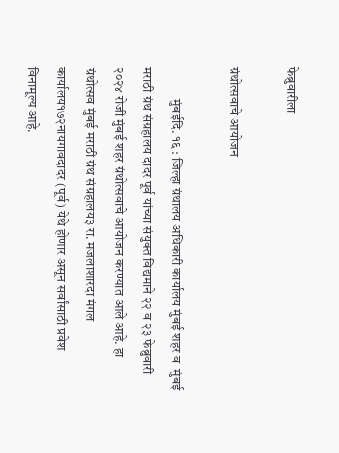फेब्रुवारीला

ग्रंथोत्सवाचे आयोजन

            मुंबईदि. १६ : जिल्हा ग्रंथालय अधिकारी कार्यालय मुंबई शहर व  मुंबई मराठी ग्रंथ संग्रहालय दादर पूर्व यांच्या संयुक्त विद्यमाने २२ व २३ फेब्रुवारी २०२४ रोजी मुंबई शहर ग्रंथोत्सवाचे आयोजन करण्यात आले आहे. हा ग्रंथोत्सव मुंबई मराठी ग्रंथ संग्रहालय३ रा. मजलाशारदा मंगल कार्यालय१७२नायगावदादर (पूर्व) येथे होणार असून सर्वांसाठी प्रवेश विनामूल्य आहे.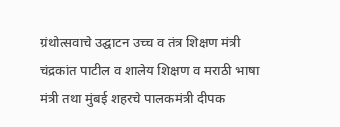ग्रंथोत्सवाचे उद्घाटन उच्च व तंत्र शिक्षण मंत्री चंद्रकांत पाटील व शालेय शिक्षण व मराठी भाषा मंत्री तथा मुंबई शहरचे पालकमंत्री दीपक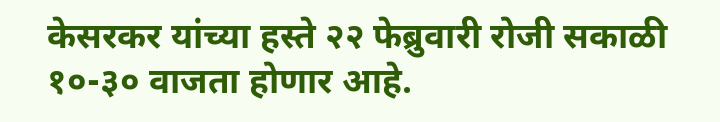केसरकर यांच्या हस्ते २२ फेब्रुवारी रोजी सकाळी १०-३० वाजता होणार आहे.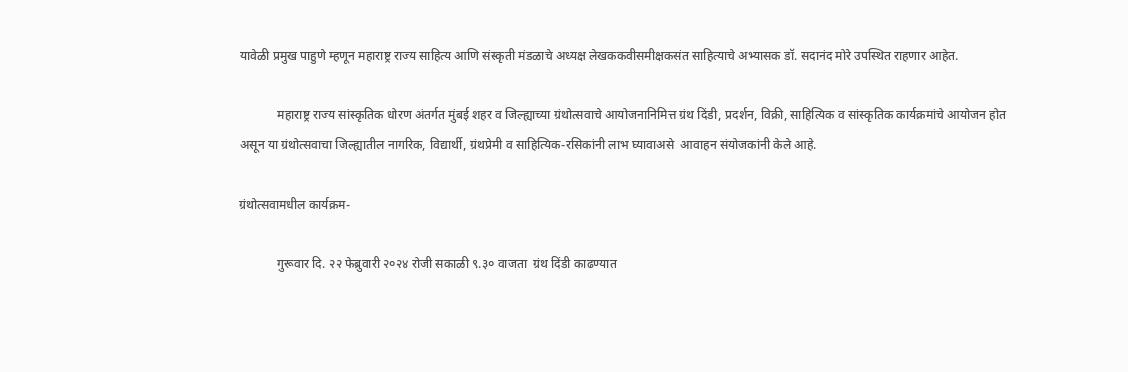यावेळी प्रमुख पाहुणे म्हणून महाराष्ट्र राज्य साहित्य आणि संस्कृती मंडळाचे अध्यक्ष लेखककवीसमीक्षकसंत साहित्याचे अभ्यासक डॉ. सदानंद मोरे उपस्थित राहणार आहेत.

            महाराष्ट्र राज्य सांस्कृतिक धोरण अंतर्गत मुंबई शहर व जिल्ह्याच्या ग्रंथोत्सवाचे आयोजनानिमित्त ग्रंथ दिंडी, प्रदर्शन, विक्री, साहित्यिक व सांस्कृतिक कार्यक्रमांचे आयोजन होत असून या ग्रंथोत्सवाचा जिल्ह्यातील नागरिक, विद्यार्थी, ग्रंथप्रेमी व साहित्यिक-रसिकांनी लाभ घ्यावाअसे  आवाहन संयोजकांनी केले आहे.

ग्रंथोत्सवामधील कार्यक्रम-

            गुरूवार दि. २२ फेब्रुवारी २०२४ रोजी सकाळी ९.३० वाजता  ग्रंथ दिंडी काढण्यात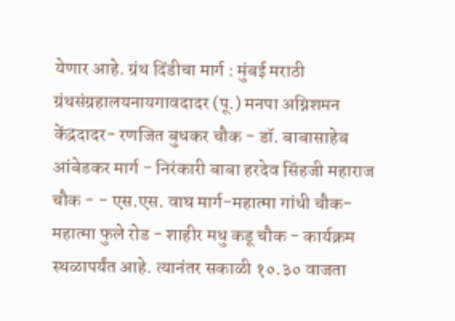येणार आहे. ग्रंथ दिंडीचा मार्ग : मुंबई मराठी ग्रंथसंग्रहालयनायगावदादर (पू.) मनपा अग्निशमन केंद्रदादर- रणजित बुधकर चौक - डॉ. बाबासाहेब आंबेडकर मार्ग - निरंकारी बाबा हरदेव सिंहजी महाराज चौक - - एस.एस. वाघ मार्ग-महात्मा गांधी चौक- महात्मा फुले रोड - शाहीर मधु कडू चौक - कार्यक्रम स्थळापर्यंत आहे. त्यानंतर सकाळी १०.३० वाजता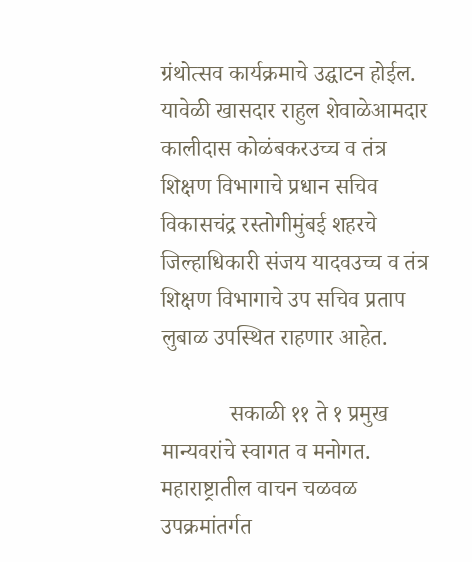ग्रंथोत्सव कार्यक्रमाचे उद्घाटन होईल. यावेळी खासदार राहुल शेवाळेआमदार कालीदास कोळंबकरउच्च व तंत्र शिक्षण विभागाचे प्रधान सचिव विकासचंद्र रस्तोगीमुंबई शहरचे जिल्हाधिकारी संजय यादवउच्च व तंत्र शिक्षण विभागाचे उप सचिव प्रताप लुबाळ उपस्थित राहणार आहेत.

            सकाळी ११ ते १ प्रमुख मान्यवरांचे स्वागत व मनोगत. महाराष्ट्रातील वाचन चळवळ उपक्रमांतर्गत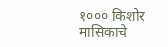१००० किशोर मासिकाचे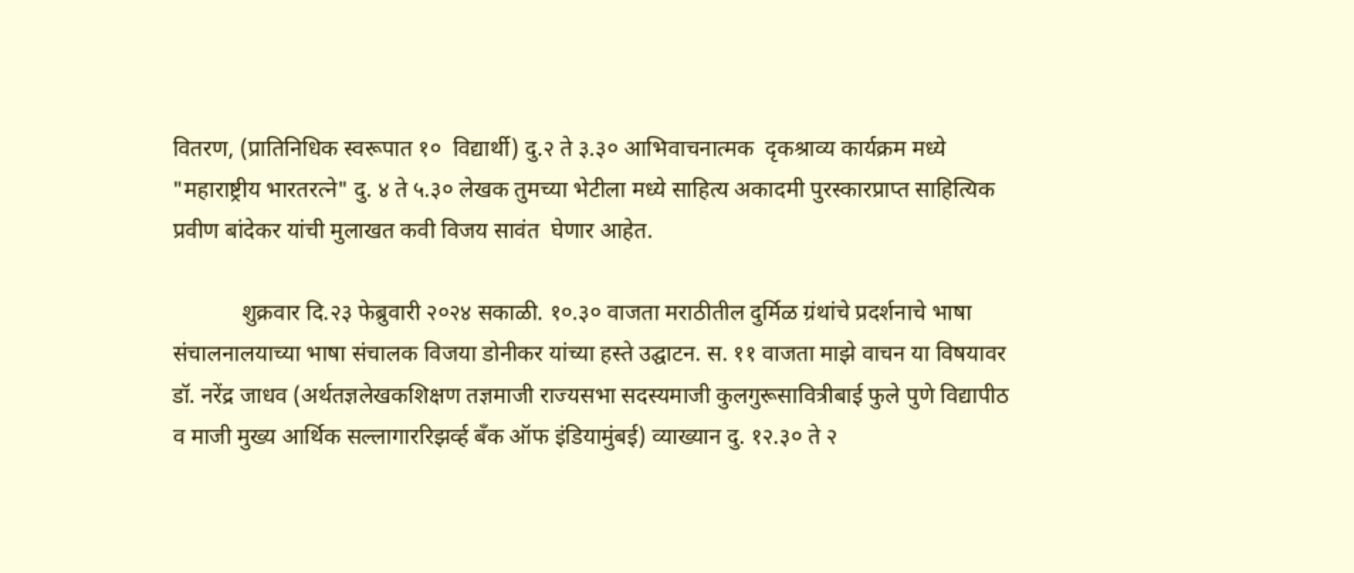वितरण, (प्रातिनिधिक स्वरूपात १०  विद्यार्थी) दु.२ ते ३.३० आभिवाचनात्मक  दृकश्राव्य कार्यक्रम मध्ये "महाराष्ट्रीय भारतरत्ने" दु. ४ ते ५.३० लेखक तुमच्या भेटीला मध्ये साहित्य अकादमी पुरस्कारप्राप्त साहित्यिक प्रवीण बांदेकर यांची मुलाखत कवी विजय सावंत  घेणार आहेत.

            शुक्रवार दि.२३ फेब्रुवारी २०२४ सकाळी. १०.३० वाजता मराठीतील दुर्मिळ ग्रंथांचे प्रदर्शनाचे भाषा संचालनालयाच्या भाषा संचालक विजया डोनीकर यांच्या हस्ते उद्घाटन. स. ११ वाजता माझे वाचन या विषयावर डॉ. नरेंद्र जाधव (अर्थतज्ञलेखकशिक्षण तज्ञमाजी राज्यसभा सदस्यमाजी कुलगुरूसावित्रीबाई फुले पुणे विद्यापीठ व माजी मुख्य आर्थिक सल्लागाररिझर्व्ह बँक ऑफ इंडियामुंबई) व्याख्यान दु. १२.३० ते २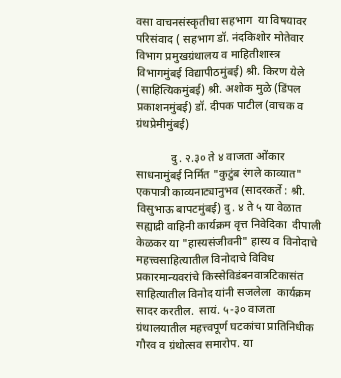वसा वाचनसंस्कृतीचा सहभाग  या विषयावर परिसंवाद ( सहभाग डॉ. नंदकिशोर मोतेवार विभाग प्रमुखग्रंथालय व माहितीशास्त्र विभागमुंबई विद्यापीठमुंबई) श्री. किरण येले (साहित्यिकमुंबई) श्री. अशोक मुळे (डिंपल प्रकाशनमुंबई) डॉ. दीपक पाटील (वाचक व ग्रंथप्रेमीमुंबई)

            दु. २.३० ते ४ वाजता ओंकार साधनामुंबई निर्मित "कुटुंब रंगले काव्यात" एकपात्री काव्यनाट्यानुभव (सादरकर्ते : श्री. विसुभाऊ बापटमुंबई) दु. ४ ते ५ या वेळात सह्याद्री वाहिनी कार्यक्रम वृत्त निवेदिका  दीपाली केळकर या "हास्यसंजीवनी" हास्य व विनोदाचे महत्त्वसाहित्यातील विनोदाचे विविध प्रकारमान्यवरांचे किस्सेविडंबनवात्रटिकासंत साहित्यातील विनोद यांनी सजलेला  कार्यक्रम सादर करतील.  सायं. ५-३० वाजता  ग्रंथालयातील महत्त्वपूर्ण घटकांचा प्रातिनिधीक गौरव व ग्रंथोत्सव समारोप. या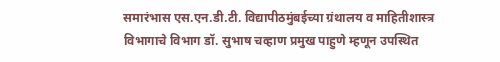समारंभास एस.एन.डी.टी. विद्यापीठमुंबईच्या ग्रंथालय व माहितीशास्त्र विभागाचे विभाग डॉ. सुभाष चव्हाण प्रमुख पाहुणे म्हणून उपस्थित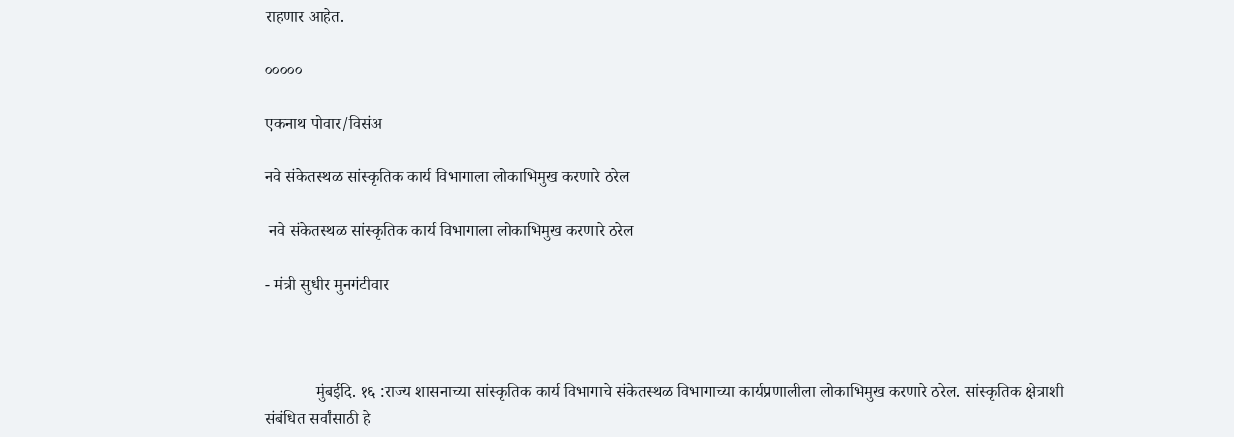राहणार आहेत.

०००००

एकनाथ पोवार/विसंअ

नवे संकेतस्थळ सांस्कृतिक कार्य विभागाला लोकाभिमुख करणारे ठरेल

 नवे संकेतस्थळ सांस्कृतिक कार्य विभागाला लोकाभिमुख करणारे ठरेल

- मंत्री सुधीर मुनगंटीवार



            मुंबईदि. १६ :राज्य शासनाच्या सांस्कृतिक कार्य विभागाचे संकेतस्थळ विभागाच्या कार्यप्रणालीला लोकाभिमुख करणारे ठरेल. सांस्कृतिक क्षेत्राशी संबंधित सर्वांसाठी हे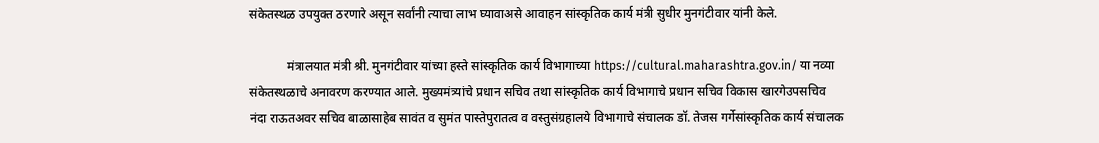संकेतस्थळ उपयुक्त ठरणारे असून सर्वांनी त्याचा लाभ घ्यावाअसे आवाहन सांस्कृतिक कार्य मंत्री सुधीर मुनगंटीवार यांनी केले.

            मंत्रालयात मंत्री श्री. मुनगंटीवार यांच्या हस्ते सांस्कृतिक कार्य विभागाच्या https://cultural.maharashtra.gov.in/ या नव्या संकेतस्थळाचे अनावरण करण्यात आले. मुख्यमंत्र्यांचे प्रधान सचिव तथा सांस्कृतिक कार्य विभागाचे प्रधान सचिव विकास खारगेउपसचिव  नंदा राऊतअवर सचिव बाळासाहेब सावंत व सुमंत पास्तेपुरातत्व व वस्तुसंग्रहालये विभागाचे संचालक डॉ. तेजस गर्गेसांस्कृतिक कार्य संचालक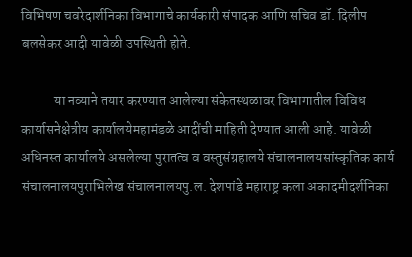विभिषण चवरेदार्शनिका विभागाचे कार्यकारी संपादक आणि सचिव डॉ. दिलीप बलसेकर आदी यावेळी उपस्थिती होते.

            या नव्याने तयार करण्यात आलेल्या संकेतस्थळावर विभागातील विविध कार्यासनेक्षेत्रीय कार्यालयेमहामंडळे आदींची माहिती देण्यात आली आहे. यावेळी अधिनस्त कार्यालये असलेल्या पुरातत्व व वस्तुसंग्रहालये संचालनालयसांस्कृतिक कार्य संचालनालयपुराभिलेख संचालनालयपु.ल. देशपांडे महाराष्ट्र कला अकादमीदर्शनिका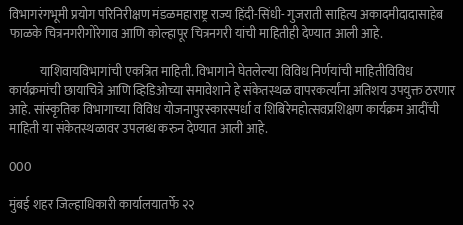विभागरंगभूमी प्रयोग परिनिरीक्षण मंडळमहाराष्ट्र राज्य हिंदी-सिंधी- गुजराती साहित्य अकादमीदादासाहेब फाळके चित्रनगरीगोरेगाव आणि कोल्हापूर चित्रनगरी यांची माहितीही देण्यात आली आहे.

            याशिवायविभागांची एकत्रित माहिती. विभागाने घेतलेल्या विविध निर्णयांची माहितीविविध कार्यक्रमांची छायाचित्रे आणि व्हिडिओच्या समावेशाने हे संकेतस्थळ वापरकर्त्यांना अतिशय उपयुक्त ठरणार आहे. सांस्कृतिक विभागाच्या विविध योजनापुरस्कारस्पर्धा व शिबिरेमहोत्सवप्रशिक्षण कार्यक्रम आदींची माहिती या संकेतस्थळावर उपलब्ध करुन देण्यात आली आहे.

000

मुंबई शहर जिल्हाधिकारी कार्यालयातर्फे २२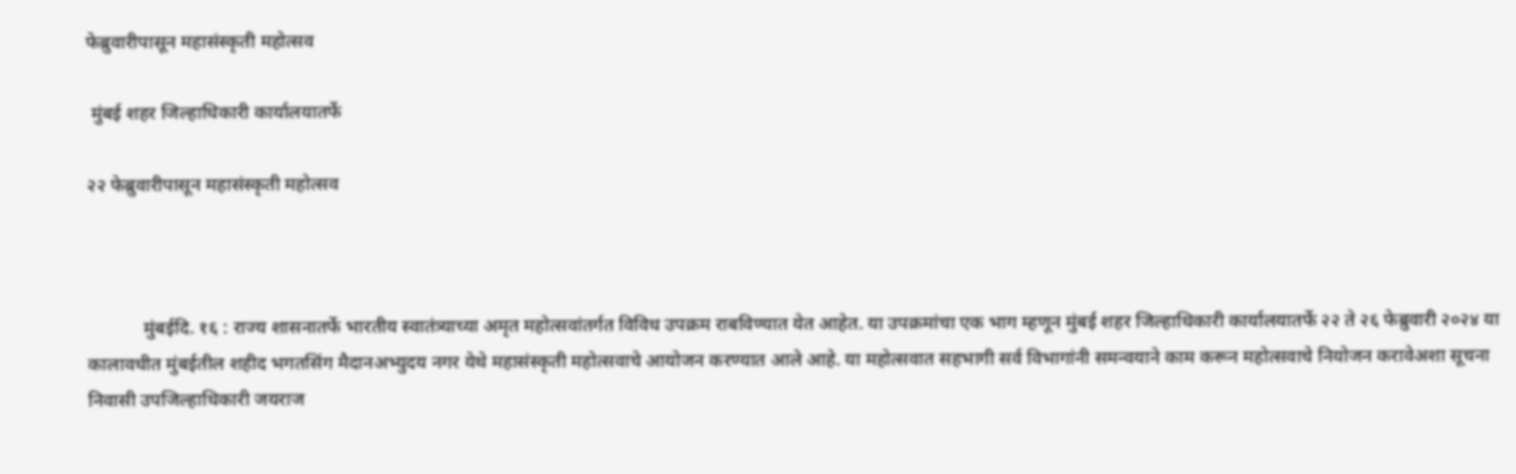फेब्रुवारीपासून महासंस्कृती महोत्सव

 मुंबई शहर जिल्हाधिकारी कार्यालयातर्फे

२२ फेब्रुवारीपासून महासंस्कृती महोत्सव



            मुंबईदि. १६ : राज्य शासनातर्फे भारतीय स्वातंत्र्याच्या अमृत महोत्सवांतर्गत विविध उपक्रम राबविण्यात येत आहेत. या उपक्रमांचा एक भाग म्हणून मुंबई शहर जिल्हाधिकारी कार्यालयातर्फे २२ ते २६ फेब्रुवारी २०२४ या कालावधीत मुंबईतील शहीद भगतसिंग मैदानअभ्युदय नगर येथे महासंस्कृती महोत्सवाचे आयोजन करण्यात आले आहे. या महोत्सवात सहभागी सर्व विभागांनी समन्वयाने काम करून महोत्सवाचे नियोजन करावेअशा सूचना निवासी उपजिल्हाधिकारी जयराज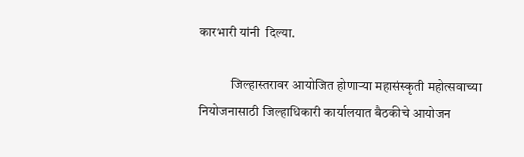कारभारी यांनी  दिल्या.

            जिल्हास्तरावर आयोजित होणाऱ्या महासंस्कृती महोत्सवाच्या नियोजनासाठी जिल्हाधिकारी कार्यालयात बैठकीचे आयोजन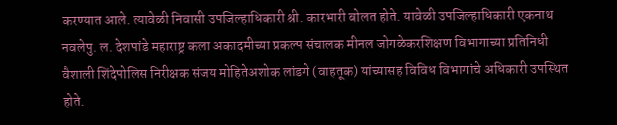करण्यात आले. त्यावेळी निवासी उपजिल्हाधिकारी श्री. कारभारी बोलत होते. यावेळी उपजिल्हाधिकारी एकनाथ नवलेपु. ल. देशपांडे महाराष्ट्र कला अकादमीच्या प्रकल्प संचालक मीनल जोगळेकरशिक्षण विभागाच्या प्रतिनिधी वैशाली शिंदेपोलिस निरीक्षक संजय मोहितेअशोक लांडगे (वाहतूक) यांच्यासह विविध विभागांचे अधिकारी उपस्थित होते.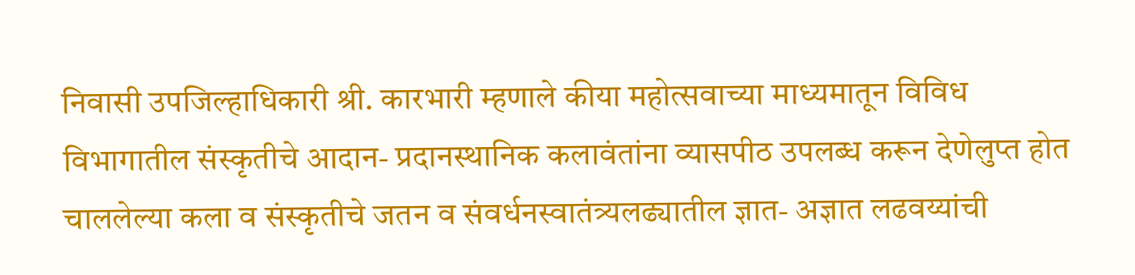निवासी उपजिल्हाधिकारी श्री. कारभारी म्हणाले कीया महोत्सवाच्या माध्यमातून विविध विभागातील संस्कृतीचे आदान- प्रदानस्थानिक कलावंतांना व्यासपीठ उपलब्ध करून देणेलुप्त होत चाललेल्या कला व संस्कृतीचे जतन व संवर्धनस्वातंत्र्यलढ्यातील ज्ञात- अज्ञात लढवय्यांची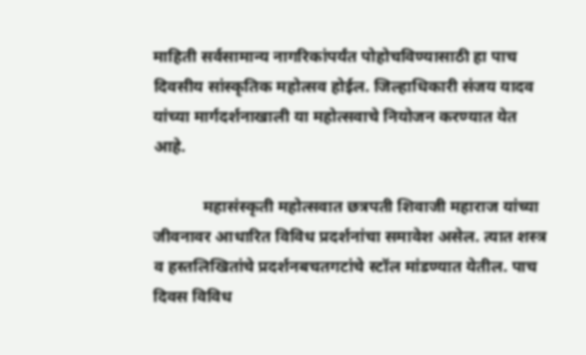माहिती सर्वसामान्य नागरिकांपर्यंत पोहोचविण्यासाठी हा पाच दिवसीय सांस्कृतिक महोत्सव होईल. जिल्हाधिकारी संजय यादव यांच्या मार्गदर्शनाखाली या महोत्सवाचे नियोजन करण्यात येत आहे.

            महासंस्कृती महोत्सवात छत्रपती शिवाजी महाराज यांच्या जीवनावर आधारित विविध प्रदर्शनांचा समावेश असेल. त्यात शस्त्र व हस्तलिखितांचे प्रदर्शनबचतगटांचे स्टॉल मांडण्यात येतील. पाच दिवस विविध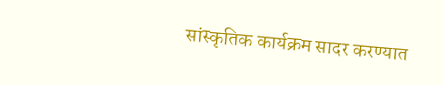सांस्कृतिक कार्यक्रम सादर करण्यात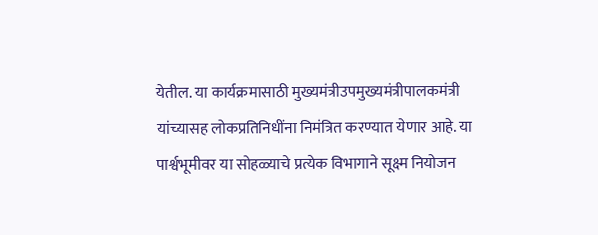येतील. या कार्यक्रमासाठी मुख्यमंत्रीउपमुख्यमंत्रीपालकमंत्री यांच्यासह लोकप्रतिनिधींना निमंत्रित करण्यात येणार आहे. या पार्श्वभूमीवर या सोहळ्याचे प्रत्येक विभागाने सूक्ष्म नियोजन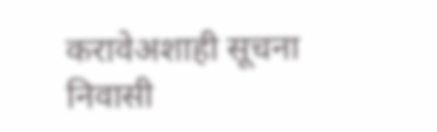करावेअशाही सूचना निवासी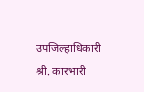उपजिल्हाधिकारी श्री. कारभारी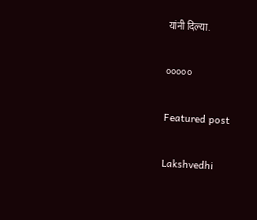यांनी दिल्या.

०००००

Featured post

Lakshvedhi